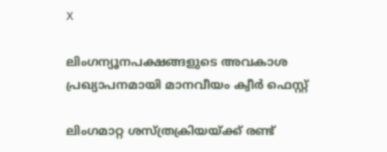X

ലിംഗന്യൂനപക്ഷങ്ങളുടെ അവകാശ പ്രഖ്യാപനമായി മാനവീയം ക്വീര്‍ ഫെസ്റ്റ്

ലിംഗമാറ്റ ശസ്ത്രക്രിയയ്ക്ക് രണ്ട്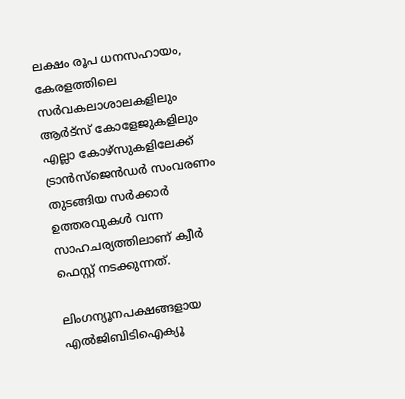ലക്ഷം രൂപ ധനസഹായം, കേരളത്തിലെ സര്‍വകലാശാലകളിലും ആര്‍ട്‌സ് കോളേജുകളിലും എല്ലാ കോഴ്‌സുകളിലേക്ക് ട്രാന്‍സ്‌ജെന്‍ഡര്‍ സംവരണം തുടങ്ങിയ സര്‍ക്കാര്‍ ഉത്തരവുകള്‍ വന്ന സാഹചര്യത്തിലാണ് ക്വീര്‍ ഫെസ്റ്റ് നടക്കുന്നത്.

ലിംഗന്യൂനപക്ഷങ്ങളായ എല്‍ജിബിടിഐക്യൂ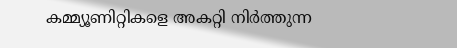കമ്മ്യൂണിറ്റികളെ അകറ്റി നിര്‍ത്തുന്ന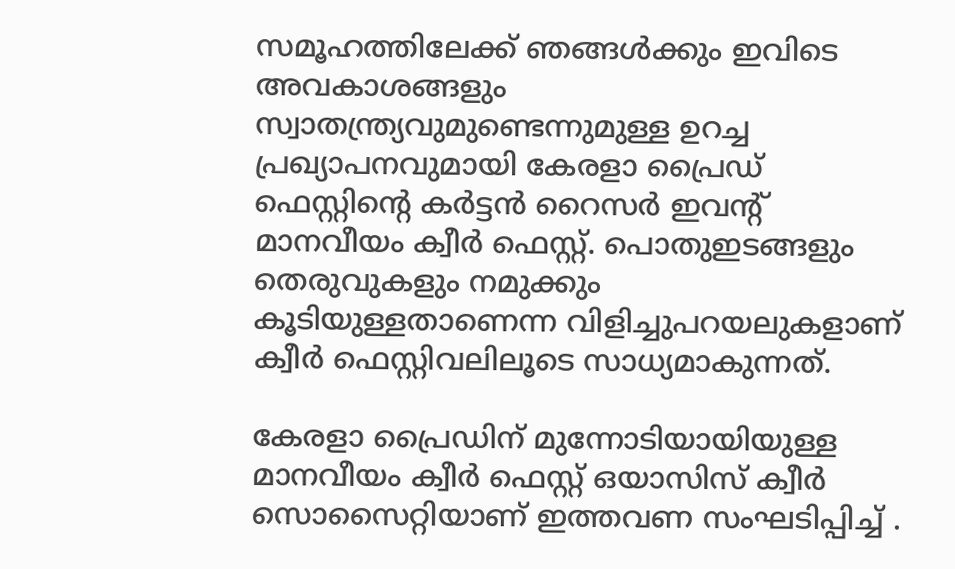സമൂഹത്തിലേക്ക് ഞങ്ങള്‍ക്കും ഇവിടെ അവകാശങ്ങളും സ്വാതന്ത്ര്യവുമുണ്ടെന്നുമുള്ള ഉറച്ച പ്രഖ്യാപനവുമായി കേരളാ പ്രൈഡ് ഫെസ്റ്റിന്റെ കര്‍ട്ടന്‍ റൈസര്‍ ഇവന്റ് മാനവീയം ക്വീര്‍ ഫെസ്റ്റ്. പൊതുഇടങ്ങളും തെരുവുകളും നമുക്കും കൂടിയുള്ളതാണെന്ന വിളിച്ചുപറയലുകളാണ് ക്വീര്‍ ഫെസ്റ്റിവലിലൂടെ സാധ്യമാകുന്നത്.

കേരളാ പ്രൈഡിന് മുന്നോടിയായിയുള്ള മാനവീയം ക്വീര്‍ ഫെസ്റ്റ് ഒയാസിസ് ക്വീര്‍ സൊസൈറ്റിയാണ് ഇത്തവണ സംഘടിപ്പിച്ച് .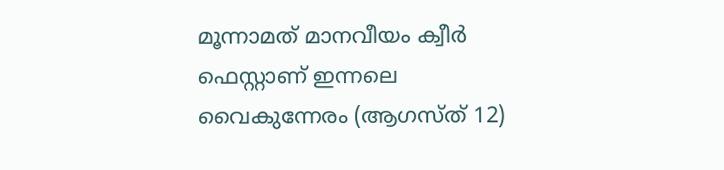മൂന്നാമത് മാനവീയം ക്വീര്‍ ഫെസ്റ്റാണ് ഇന്നലെ വൈകുന്നേരം (ആഗസ്ത് 12)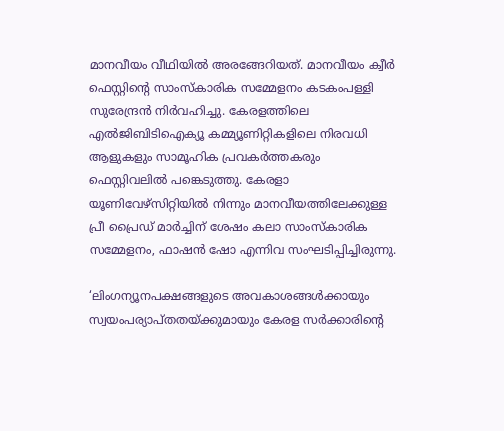മാനവീയം വീഥിയില്‍ അരങ്ങേറിയത്. മാനവീയം ക്വീര്‍ ഫെസ്റ്റിന്റെ സാംസ്‌കാരിക സമ്മേളനം കടകംപള്ളി സുരേന്ദ്രന്‍ നിര്‍വഹിച്ചു. കേരളത്തിലെ എല്‍ജിബിടിഐക്യൂ കമ്മ്യൂണിറ്റികളിലെ നിരവധി ആളുകളും സാമൂഹിക പ്രവകര്‍ത്തകരും ഫെസ്റ്റിവലില്‍ പങ്കെടുത്തു. കേരളാ യൂണിവേഴ്‌സിറ്റിയില്‍ നിന്നും മാനവീയത്തിലേക്കുള്ള പ്രീ പ്രൈഡ് മാര്‍ച്ചിന് ശേഷം കലാ സാംസ്‌കാരിക സമ്മേളനം, ഫാഷന്‍ ഷോ എന്നിവ സംഘടിപ്പിച്ചിരുന്നു.

‘ലിംഗന്യൂനപക്ഷങ്ങളുടെ അവകാശങ്ങള്‍ക്കായും സ്വയംപര്യാപ്തതയ്ക്കുമായും കേരള സര്‍ക്കാരിന്റെ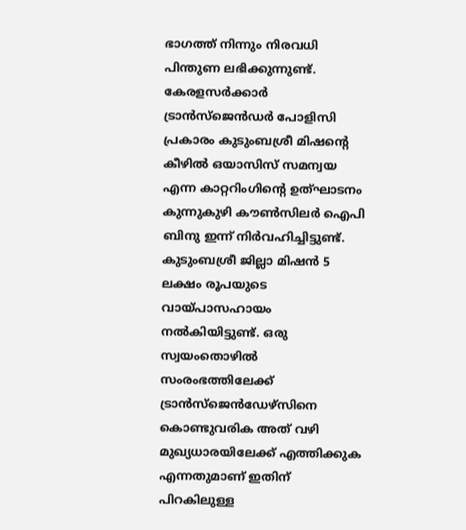ഭാഗത്ത് നിന്നും നിരവധി പിന്തുണ ലഭിക്കുന്നുണ്ട്. കേരളസര്‍ക്കാര്‍ ട്രാന്‍സ്‌ജെന്‍ഡര്‍ പോളിസി പ്രകാരം കുടുംബശ്രീ മിഷന്റെ കീഴില്‍ ഒയാസിസ് സമന്വയ എന്ന കാറ്ററിംഗിന്റെ ഉത്ഘാടനം കുന്നുകുഴി കൗണ്‍സിലര്‍ ഐപി ബിനു ഇന്ന് നിര്‍വഹിച്ചിട്ടുണ്ട്. കുടുംബശ്രീ ജില്ലാ മിഷന്‍ 5 ലക്ഷം രൂപയുടെ വായ്പാസഹായം നല്‍കിയിട്ടുണ്ട്. ഒരു സ്വയംതൊഴില്‍ സംരംഭത്തിലേക്ക് ട്രാന്‍സ്‌ജെന്‍ഡേഴ്‌സിനെ കൊണ്ടുവരിക അത് വഴി മുഖ്യധാരയിലേക്ക് എത്തിക്കുക എന്നതുമാണ് ഇതിന് പിറകിലുള്ള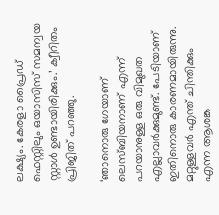ലക്ഷ്യം. കേരളാ പ്രൈഡ് ഫെസ്റ്റിലും ഒയാസിസ് സമന്വയ സ്റ്റാള്‍ ഉണ്ടായിരിക്കും.’ ക്വീറിതം പ്രിജിത് പറഞ്ഞു.

‘ഞാനൊരു ഗേയാണ് ലെസ്ബിയനാണ് എന്ന് പറയാനുള്ള ഒരു വിമുഖത എല്ലാവര്‍ക്കുമുണ്ട്. പേടിയാണ് ഇതിനൊരു കാരണമായിരുന്നു. മറ്റുള്ളവര്‍ എന്ത് ചിന്തിക്കും എന്ന ആശങ്ക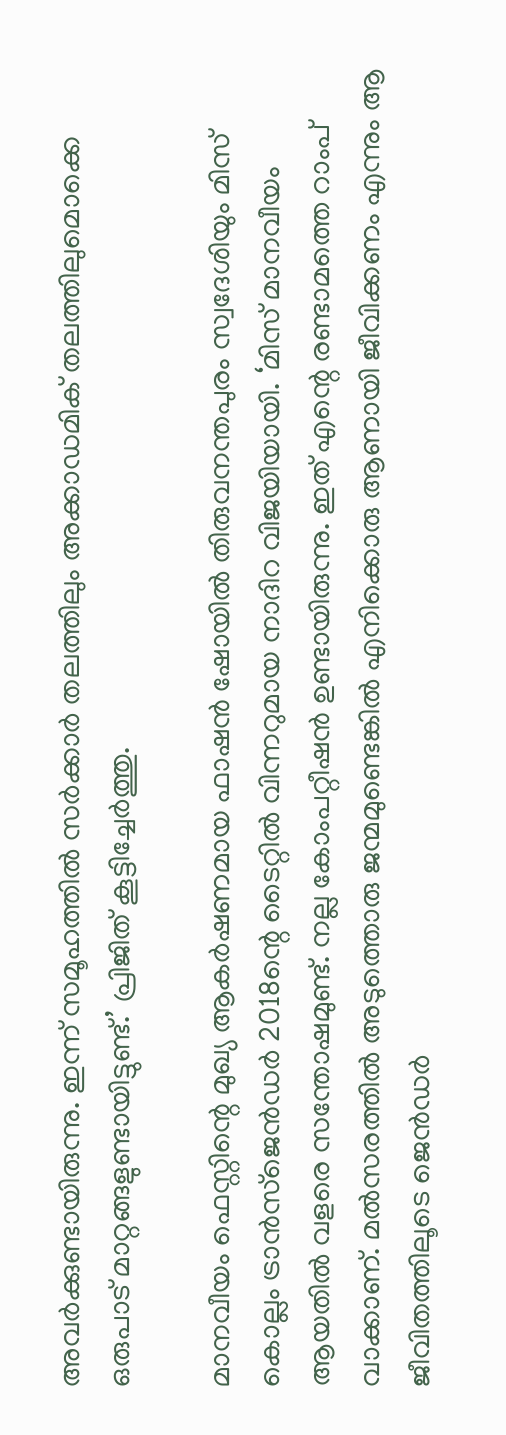അവര്‍ക്കുണ്ടായിരുന്നു. ഇന്ന് സമൂഹത്തില്‍ സര്‍ക്കാര്‍ തലത്തിലും അക്കാഡമിക് തലത്തിലുമൊക്കെ ഒരുപാട് മാറ്റങ്ങളുണ്ടായിട്ടുണ്ട്.’ പ്രിജിത് കൂട്ടിച്ചേര്‍ത്തു.

മാനവീയം ഫെസ്റ്റിന്റെ മുഖ്യ ആകര്‍ഷണമായ ഫാഷന്‍ ഷോയില്‍ തിരുവനന്തപുരം സ്വദേശിയും മിസ് കൊല്ലം ട്രാന്‍സ്‌ജെന്‍ഡര്‍ 2018ന്റെ ടൈറ്റില്‍ വിന്നറുമായ നാദിറ വിജയിയായി. ‘മിസ് മാനവീയം ആയതില്‍ വളരെ സന്തോഷമുണ്ട്. നല്ല കോംപറ്റീഷന്‍ ഉണ്ടായിരുന്നു. ഇത് എന്റെ രണ്ടാമത്തെ റാംപ് വാക്കാണ്. മല്‍സരത്തില്‍ അടുത്തൊരു ജന്മമുണ്ടെങ്കില്‍ എനിക്കൊരു ആണായി ജീവിക്കണം എന്നും ആ ജീവിതത്തിലൂടെ ജെന്‍ഡര്‍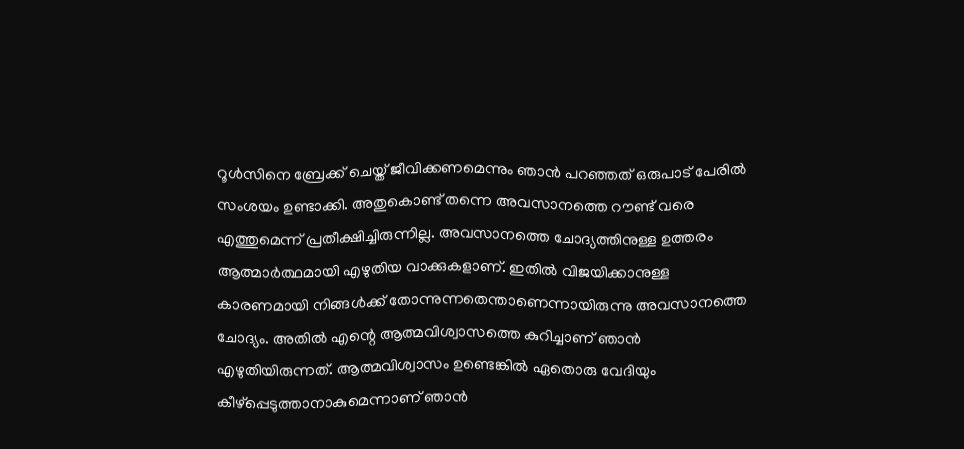റൂള്‍സിനെ ബ്രേക്ക് ചെയ്ത് ജീവിക്കണമെന്നും ഞാന്‍ പറഞ്ഞത് ഒരുപാട് പേരില്‍ സംശയം ഉണ്ടാക്കി. അതുകൊണ്ട് തന്നെ അവസാനത്തെ റൗണ്ട് വരെ എത്തുമെന്ന് പ്രതീക്ഷിച്ചിരുന്നില്ല. അവസാനത്തെ ചോദ്യത്തിനുള്ള ഉത്തരം ആത്മാര്‍ത്ഥമായി എഴുതിയ വാക്കുകളാണ്. ഇതില്‍ വിജയിക്കാനുള്ള കാരണമായി നിങ്ങള്‍ക്ക് തോന്നുന്നതെന്താണെന്നായിരുന്നു അവസാനത്തെ ചോദ്യം. അതില്‍ എന്റെ ആത്മവിശ്വാസത്തെ കുറിച്ചാണ് ഞാന്‍ എഴുതിയിരുന്നത്. ആത്മവിശ്വാസം ഉണ്ടെങ്കില്‍ ഏതൊരു വേദിയും കീഴ്‌പ്പെടുത്താനാകുമെന്നാണ് ഞാന്‍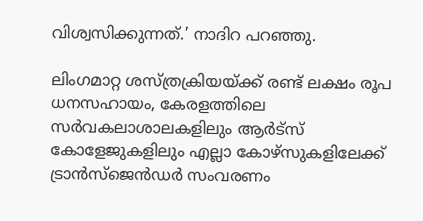വിശ്വസിക്കുന്നത്.’ നാദിറ പറഞ്ഞു.

ലിംഗമാറ്റ ശസ്ത്രക്രിയയ്ക്ക് രണ്ട് ലക്ഷം രൂപ ധനസഹായം, കേരളത്തിലെ സര്‍വകലാശാലകളിലും ആര്‍ട്‌സ് കോളേജുകളിലും എല്ലാ കോഴ്‌സുകളിലേക്ക് ട്രാന്‍സ്‌ജെന്‍ഡര്‍ സംവരണം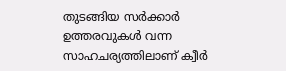തുടങ്ങിയ സര്‍ക്കാര്‍ ഉത്തരവുകള്‍ വന്ന സാഹചര്യത്തിലാണ് ക്വീര്‍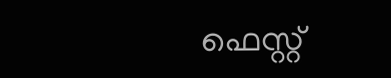ഫെസ്റ്റ്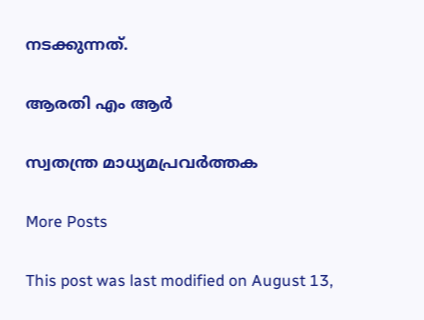നടക്കുന്നത്.

ആരതി എം ആര്‍

സ്വതന്ത്ര മാധ്യമപ്രവര്‍ത്തക

More Posts

This post was last modified on August 13,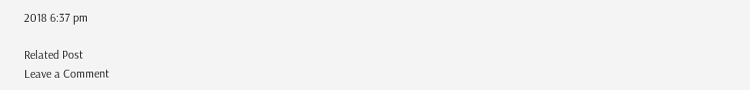2018 6:37 pm

Related Post
Leave a Comment